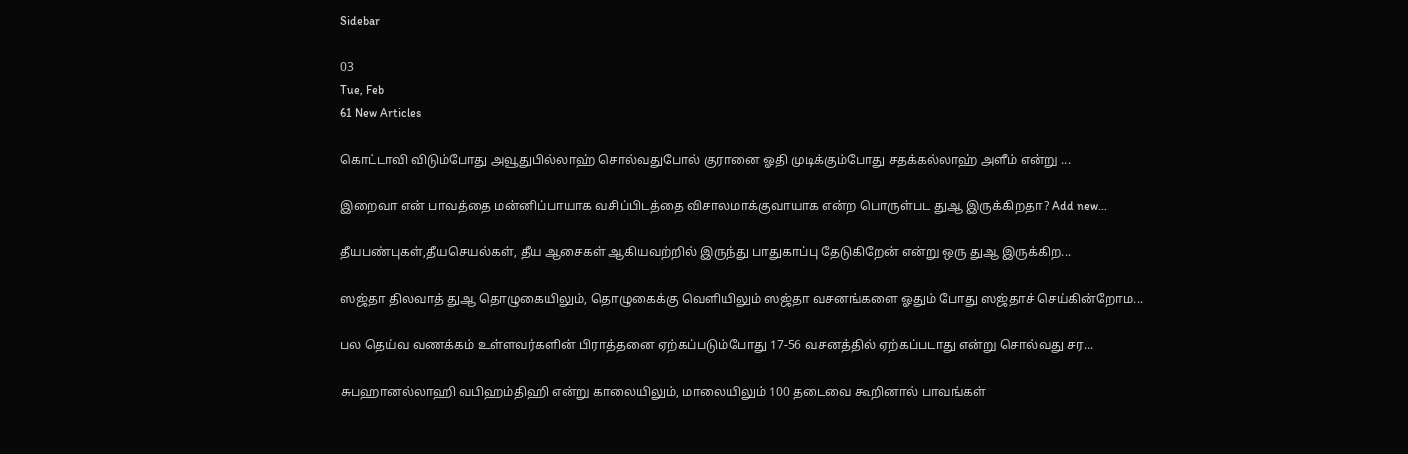Sidebar

03
Tue, Feb
61 New Articles

கொட்டாவி விடும்போது அவூதுபில்லாஹ் சொல்வதுபோல் குரானை ஓதி முடிக்கும்போது சதக்கல்லாஹ் அளீம் என்று ...

இறைவா என் பாவத்தை மன்னிப்பாயாக வசிப்பிடத்தை விசாலமாக்குவாயாக என்ற பொருள்பட துஆ இருக்கிறதா? Add new...

தீயபண்புகள்,தீயசெயல்கள், தீய ஆசைகள் ஆகியவற்றில் இருந்து பாதுகாப்பு தேடுகிறேன் என்று ஒரு துஆ இருக்கிற...

ஸஜ்தா திலவாத் துஆ தொழுகையிலும், தொழுகைக்கு வெளியிலும் ஸஜ்தா வசனங்களை ஓதும் போது ஸஜ்தாச் செய்கின்றோம...

பல தெய்வ வணக்கம் உள்ளவர்களின் பிராத்தனை ஏற்கப்படும்போது 17-56 வசனத்தில் ஏற்கப்படாது என்று சொல்வது சர...

சுபஹானல்லாஹி வபிஹம்திஹி என்று காலையிலும், மாலையிலும் 100 தடைவை கூறினால் பாவங்கள்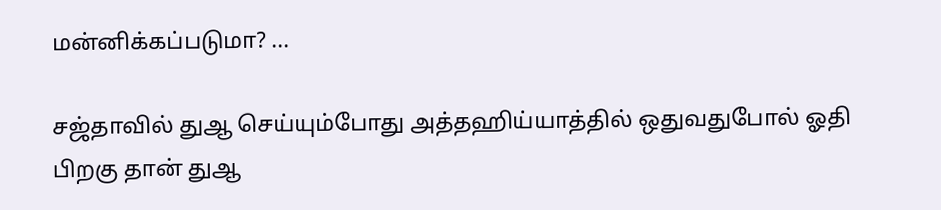மன்னிக்கப்படுமா? ...

சஜ்தாவில் துஆ செய்யும்போது அத்தஹிய்யாத்தில் ஒதுவதுபோல் ஓதி பிறகு தான் துஆ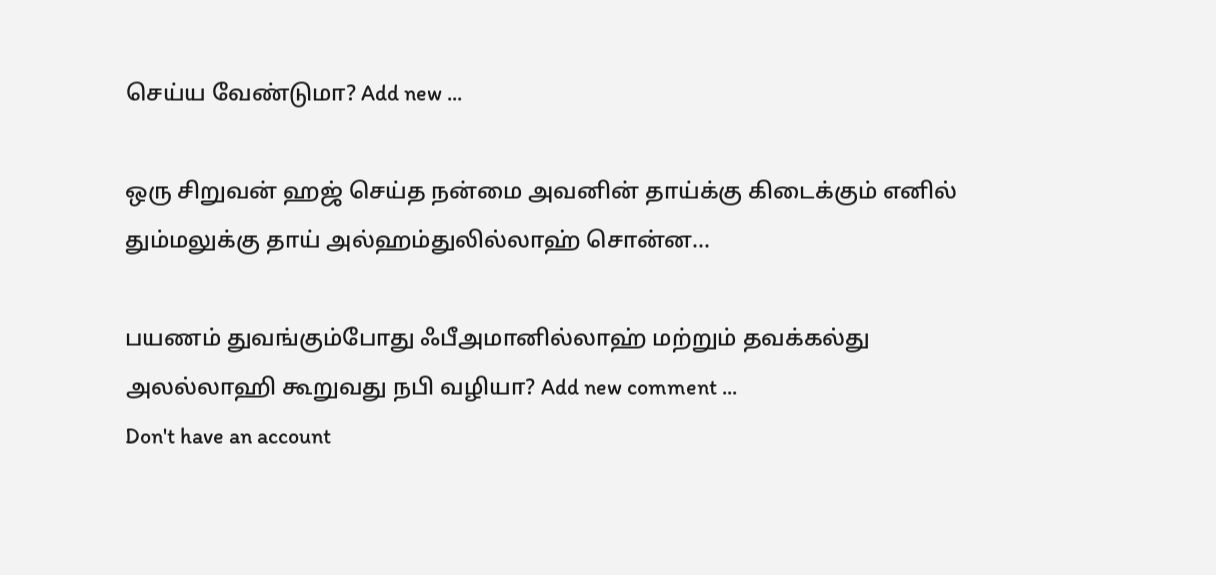செய்ய வேண்டுமா? Add new ...

ஒரு சிறுவன் ஹஜ் செய்த நன்மை அவனின் தாய்க்கு கிடைக்கும் எனில் தும்மலுக்கு தாய் அல்ஹம்துலில்லாஹ் சொன்ன...

பயணம் துவங்கும்போது ஃபீஅமானில்லாஹ் மற்றும் தவக்கல்து அலல்லாஹி கூறுவது நபி வழியா? Add new comment ...
Don't have an account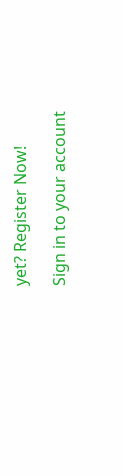yet? Register Now!

Sign in to your account